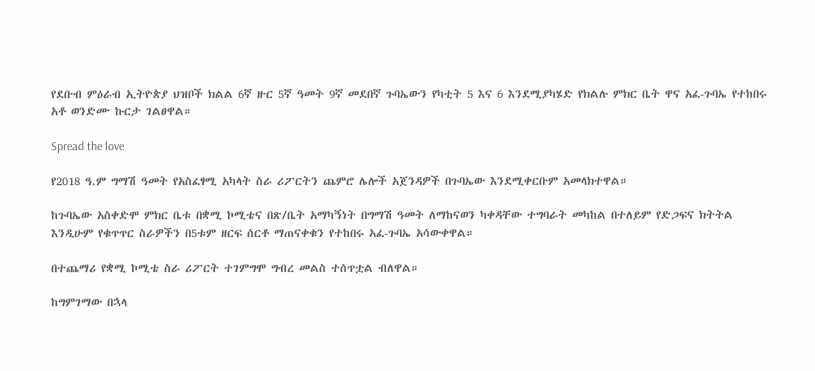የደቡብ ምዕራብ ኢትዮጵያ ህዝቦች ክልል 6ኛ ዙር 5ኛ ዓመት 9ኛ መደበኛ ጉባኤውን የካቲት 5 እና 6 እንደሚያካሄድ የክልሉ ምክር ቤት ዋና አፈ-ጉባኤ የተከበሩ አቶ ወንድሙ ኩርታ ገልፀዋል።

Spread the love

የ2018 ዓ.ም ግማሽ ዓመት የአስፈፃሚ አካላት ስራ ሪፖርትን ጨምሮ ሌሎች አጀንዳዎች በጉባኤው እንደሚቀርቡም አመላክተዋል።

ከጉባኤው አስቀድሞ ምክር ቤቱ በቋሚ ኮሚቴና በጽ/ቤት አማካኝነት በግማሽ ዓመት ለማከናወን ካቀዳቸው ተግባራት መካከል በተለይም የድጋፍና ክትትል እንዲሁም የቁጥጥር ስራዎችን በ5ቱም ዘርፍ ሰርቶ ማጠናቀቁን የተከበሩ አፈ-ጉባኤ አሳውቀዋል።

በተጨማሪ የቋሚ ኮሚቴ ስራ ሪፖርት ተገምግሞ ግብረ መልስ ተሰጥቷል ብለዋል።

ከግምገማው በኋላ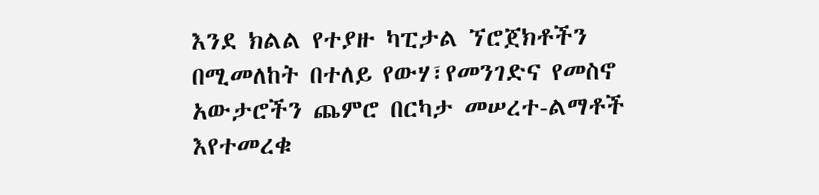እንደ ክልል የተያዙ ካፒታል ኘሮጀክቶችን በሚመለከት በተለይ የውሃ፣የመንገድና የመስኖ አውታሮችን ጨምሮ በርካታ መሠረተ-ልማቶች እየተመረቁ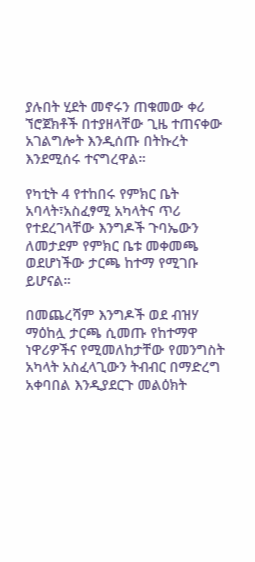ያሉበት ሂደት መኖሩን ጠቁመው ቀሪ ኘሮጀክቶች በተያዘላቸው ጊዜ ተጠናቀው አገልግሎት እንዲሰጡ በትኩረት እንደሚሰሩ ተናግረዋል።

የካቲት 4 የተከበሩ የምክር ቤት አባላት፣አስፈፃሚ አካላትና ጥሪ የተደረገላቸው እንግዶች ጉባኤውን ለመታደም የምክር ቤቱ መቀመጫ ወደሆነችው ታርጫ ከተማ የሚገቡ ይሆናል።

በመጨረሻም እንግዶች ወደ ብዝሃ ማዕከሏ ታርጫ ሲመጡ የከተማዋ ነዋሪዎችና የሚመለከታቸው የመንግስት አካላት አስፈላጊውን ትብብር በማድረግ አቀባበል እንዲያደርጉ መልዕክት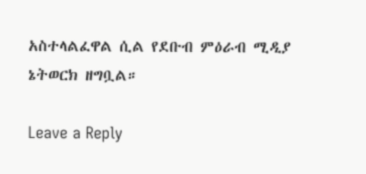አስተላልፈዋል ሲል የደቡብ ምዕራብ ሚዲያ ኔትወርክ ዘግቧል።

Leave a Reply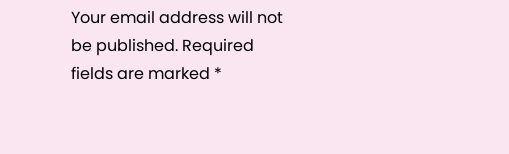Your email address will not be published. Required fields are marked *